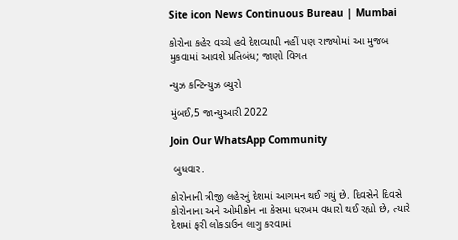Site icon News Continuous Bureau | Mumbai

કોરોના કહેર વચ્ચે હવે દેશવ્યાપી નહીં પણ રાજ્યોમાં આ મુજબ મુકવામાં આવશે પ્રતિબંધ; જાણો વિગત

ન્યુઝ કન્ટિન્યુઝ બ્યુરો

મુંબઈ,5 જાન્યુઆરી 2022

Join Our WhatsApp Community

 બુધવાર.

કોરોનાની ત્રીજી લહેરનું દેશમાં આગમન થઈ ગયું છે. દિવસેને દિવસે કોરોનાના અને ઓમીક્રોન ના કેસમા ધરખમ વધારો થઈ રહ્યો છે, ત્યારે દેશમાં ફરી લોકડાઉન લાગુ કરવામાં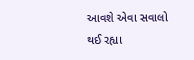આવશે એવા સવાલો થઈ રહ્યા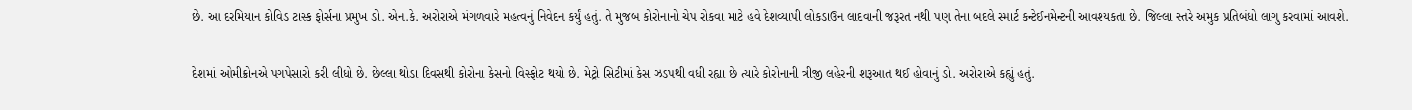છે. આ દરમિયાન કોવિડ ટાસ્ક ફોર્સના પ્રમુખ ડો. એન.કે. અરોરાએ મંગળવારે મહત્વનું નિવેદન કર્યું હતું. તે મુજબ કોરોનાનો ચેપ રોકવા માટે હવે દેશવ્યાપી લોકડાઉન લાદવાની જરૂરત નથી પણ તેના બદલે સ્માર્ટ કન્ટેઈનમેન્ટની આવશ્યકતા છે. જિલ્લા સ્તરે અમુક પ્રતિબંધો લાગુ કરવામાં આવશે.

દેશમાં ઓમીક્રોનએ પગપેસારો કરી લીધો છે. છેલ્લા થોડા દિવસથી કોરોના કેસનો વિસ્ફોટ થયો છે. મેટ્રો સિટીમાં કેસ ઝડપથી વધી રહ્યા છે ત્યારે કોરોનાની ત્રીજી લહેરની શરૂઆત થઈ હોવાનું ડો. અરોરાએ કહ્યું હતું.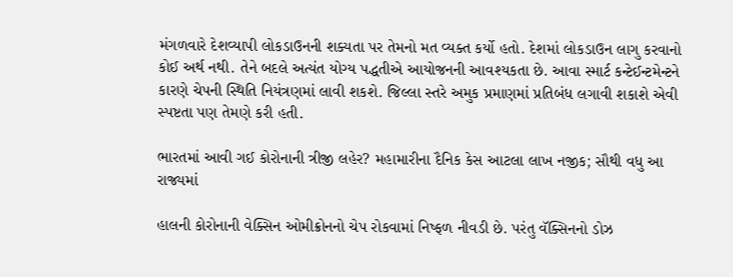મંગળવારે દેશવ્યાપી લોકડાઉનની શક્યતા પર તેમનો મત વ્યક્ત કર્યો હતો. દેશમાં લોકડાઉન લાગુ કરવાનો કોઈ અર્થ નથી. તેને બદલે અત્યંત યોગ્ય પદ્ધતીએ આયોજનની આવશ્યકતા છે. આવા સ્માર્ટ કન્ટેઈન્ટમેન્ટને કારણે ચેપની સ્થિતિ નિયંત્રણમાં લાવી શકશે. જિલ્લા સ્તરે અમુક પ્રમાણમાં પ્રતિબંધ લગાવી શકાશે એવી સ્પષ્ટતા પણ તેમણે કરી હતી.

ભારતમાં આવી ગઈ કોરોનાની ત્રીજી લહેર? મહામારીના દૈનિક કેસ આટલા લાખ નજીક; સૌથી વધુ આ રાજ્યમાં

હાલની કોરોનાની વેક્સિન ઓમીક્રોનનો ચેપ રોકવામાં નિષ્ફળ નીવડી છે. પરંતુ વૅક્સિનનો ડોઝ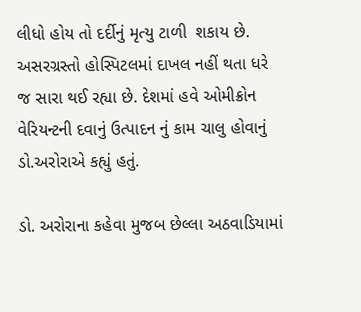લીધો હોય તો દર્દીનું મૃત્યુ ટાળી  શકાય છે. અસરગ્રસ્તો હોસ્પિટલમાં દાખલ નહીં થતા ધરે જ સારા થઈ રહ્યા છે. દેશમાં હવે ઓમીક્રોન વેરિયન્ટની દવાનું ઉત્પાદન નું કામ ચાલુ હોવાનું ડો.અરોરાએ કહ્યું હતું.

ડો. અરોરાના કહેવા મુજબ છેલ્લા અઠવાડિયામાં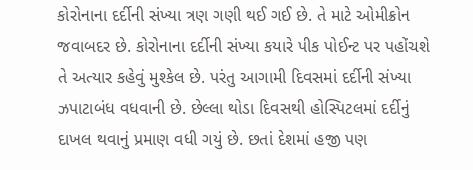કોરોનાના દર્દીની સંખ્યા ત્રણ ગણી થઈ ગઈ છે. તે માટે ઓમીક્રોન જવાબદર છે. કોરોનાના દર્દીની સંખ્યા કયારે પીક પોઈન્ટ પર પહોંચશે તે અત્યાર કહેવું મુશ્કેલ છે. પરંતુ આગામી દિવસમાં દર્દીની સંખ્યા ઝપાટાબંધ વધવાની છે. છેલ્લા થોડા દિવસથી હોસ્પિટલમાં દર્દીનું દાખલ થવાનું પ્રમાણ વધી ગયું છે. છતાં દેશમાં હજી પણ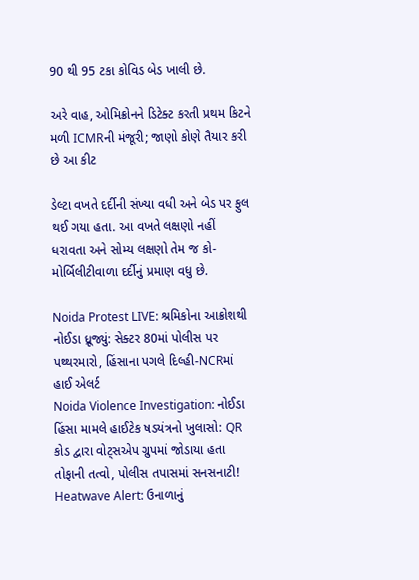90 થી 95 ટકા કોવિડ બેડ ખાલી છે.

અરે વાહ, ઓમિક્રોનને ડિટેક્ટ કરતી પ્રથમ કિટને મળી ICMRની મંજૂરી; જાણો કોણે તૈયાર કરી છે આ કીટ

ડેલ્ટા વખતે દર્દીની સંખ્યા વધી અને બેડ પર ફુલ થઈ ગયા હતા. આ વખતે લક્ષણો નહીં ધરાવતા અને સોમ્ય લક્ષણો તેમ જ કો-મોર્બિલીટીવાળા દર્દીનું પ્રમાણ વધુ છે.

Noida Protest LIVE: શ્રમિકોના આક્રોશથી નોઈડા ધ્રૂજ્યું: સેક્ટર 80માં પોલીસ પર પથ્થરમારો, હિંસાના પગલે દિલ્હી-NCRમાં હાઈ એલર્ટ
Noida Violence Investigation: નોઈડા હિંસા મામલે હાઈટેક ષડયંત્રનો ખુલાસો: QR કોડ દ્વારા વોટ્સએપ ગ્રુપમાં જોડાયા હતા તોફાની તત્વો, પોલીસ તપાસમાં સનસનાટી!
Heatwave Alert: ઉનાળાનું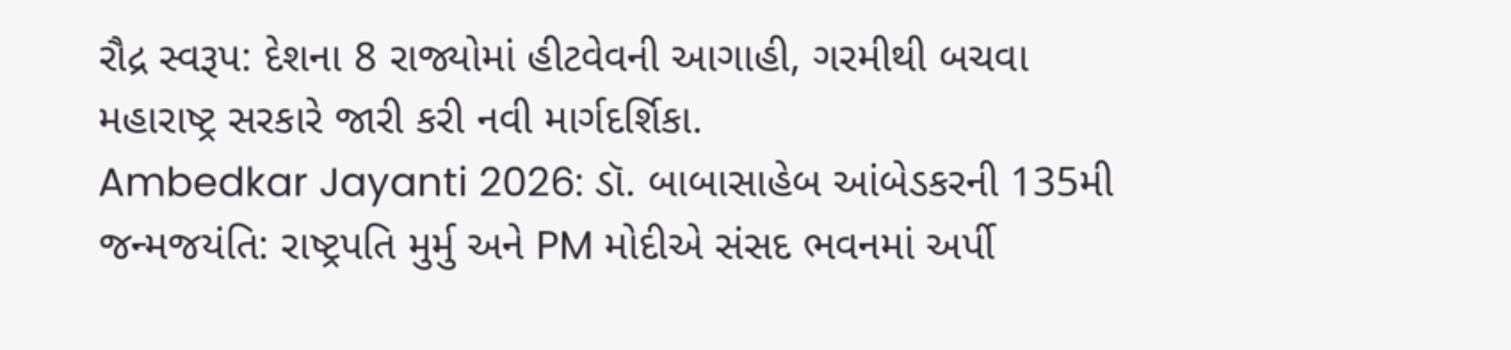રૌદ્ર સ્વરૂપ: દેશના 8 રાજ્યોમાં હીટવેવની આગાહી, ગરમીથી બચવા મહારાષ્ટ્ર સરકારે જારી કરી નવી માર્ગદર્શિકા.
Ambedkar Jayanti 2026: ડૉ. બાબાસાહેબ આંબેડકરની 135મી જન્મજયંતિ: રાષ્ટ્રપતિ મુર્મુ અને PM મોદીએ સંસદ ભવનમાં અર્પી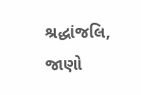શ્રદ્ધાંજલિ, જાણો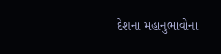દેશના મહાનુભાવોના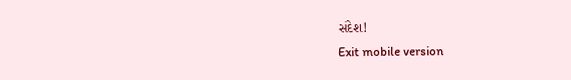સંદેશ!
Exit mobile version